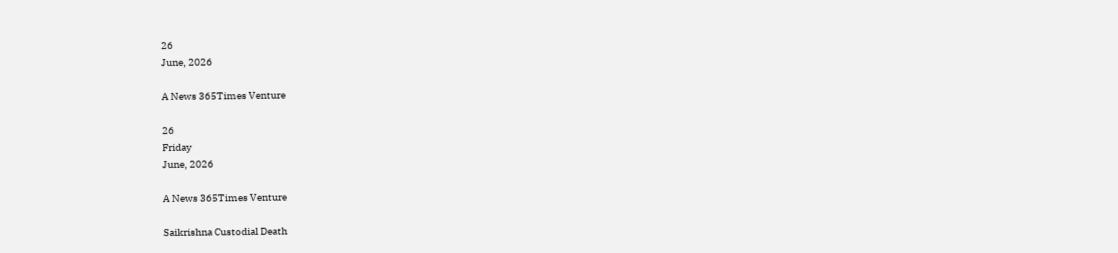26
June, 2026

A News 365Times Venture

26
Friday
June, 2026

A News 365Times Venture

Saikrishna Custodial Death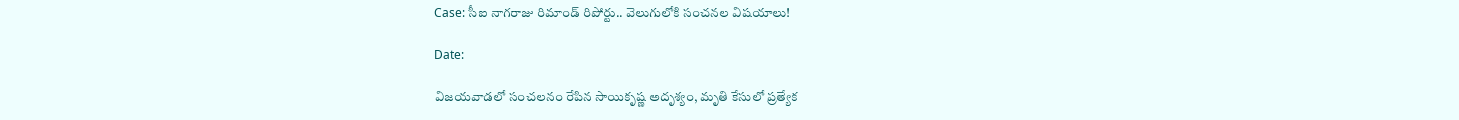Case: సీఐ నాగరాజు రిమాండ్ రిపోర్టు.. వెలుగులోకి సంచనల విషయాలు!

Date:

విజయవాడలో సంచలనం రేపిన సాయికృష్ణ అదృశ్యం, మృతి కేసులో ప్రత్యేక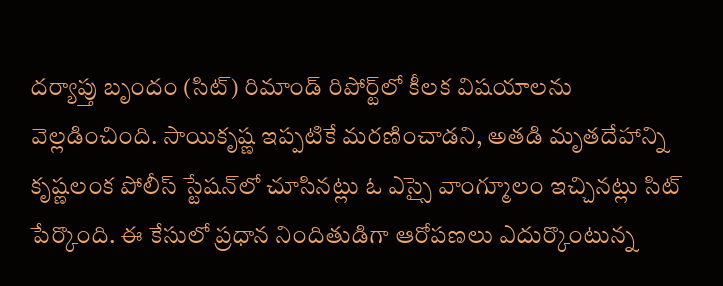దర్యాప్తు బృందం (సిట్) రిమాండ్ రిపోర్ట్‌లో కీలక విషయాలను వెల్లడించింది. సాయికృష్ణ ఇప్పటికే మరణించాడని, అతడి మృతదేహాన్ని కృష్ణలంక పోలీస్ స్టేషన్‌లో చూసినట్లు ఓ ఎస్సై వాంగ్మూలం ఇచ్చినట్లు సిట్ పేర్కొంది. ఈ కేసులో ప్రధాన నిందితుడిగా ఆరోపణలు ఎదుర్కొంటున్న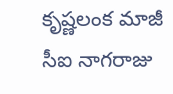కృష్ణలంక మాజీ సీఐ నాగరాజు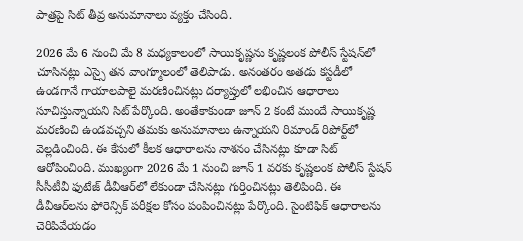పాత్రపై సిట్ తీవ్ర అనుమానాలు వ్యక్తం చేసింది.

2026 మే 6 నుంచి మే 8 మధ్యకాలంలో సాయికృష్ణను కృష్ణలంక పోలీస్ స్టేషన్‌లో చూసినట్లు ఎస్సై తన వాంగ్మూలంలో తెలిపాడు. అనంతరం అతడు కస్టడీలో ఉండగానే గాయాలపాలై మరణించినట్లు దర్యాప్తులో లభించిన ఆధారాలు సూచిస్తున్నాయని సిట్ పేర్కొంది. అంతేకాకుండా జూన్ 2 కంటే ముందే సాయికృష్ణ మరణించి ఉండవచ్చని తమకు అనుమానాలు ఉన్నాయని రిమాండ్ రిపోర్ట్‌లో వెల్లడించింది. ఈ కేసులో కీలక ఆధారాలను నాశనం చేసినట్లు కూడా సిట్ ఆరోపించింది. ముఖ్యంగా 2026 మే 1 నుంచి జూన్ 1 వరకు కృష్ణలంక పోలీస్ స్టేషన్ సీసీటీవీ ఫుటేజ్ డీవీఆర్‌లో లేకుండా చేసినట్లు గుర్తించినట్లు తెలిపింది. ఈ డీవీఆర్‌లను ఫోరెన్సిక్ పరీక్షల కోసం పంపించినట్లు పేర్కొంది. సైంటిఫిక్ ఆధారాలను చెరిపివేయడం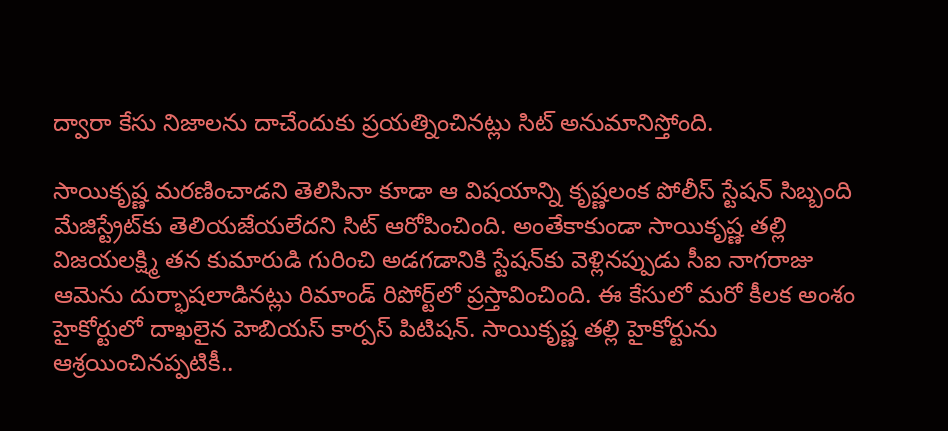ద్వారా కేసు నిజాలను దాచేందుకు ప్రయత్నించినట్లు సిట్ అనుమానిస్తోంది.

సాయికృష్ణ మరణించాడని తెలిసినా కూడా ఆ విషయాన్ని కృష్ణలంక పోలీస్ స్టేషన్ సిబ్బంది మేజిస్ట్రేట్‌కు తెలియజేయలేదని సిట్ ఆరోపించింది. అంతేకాకుండా సాయికృష్ణ తల్లి విజయలక్ష్మి తన కుమారుడి గురించి అడగడానికి స్టేషన్‌కు వెళ్లినప్పుడు సీఐ నాగరాజు ఆమెను దుర్భాషలాడినట్లు రిమాండ్ రిపోర్ట్‌లో ప్రస్తావించింది. ఈ కేసులో మరో కీలక అంశం హైకోర్టులో దాఖలైన హెబియస్ కార్పస్ పిటిషన్. సాయికృష్ణ తల్లి హైకోర్టును ఆశ్రయించినప్పటికీ..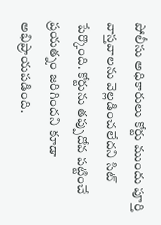పోలీసు అధికారులు కోర్టు ముందు పూర్తి వాస్తవాలను వెల్లడించలేదని సిట్ పేర్కొంది. కోర్టును తప్పుదోవ పట్టించే ప్రయత్నం జరిగిందని కూడా అభిప్రాయపడింది.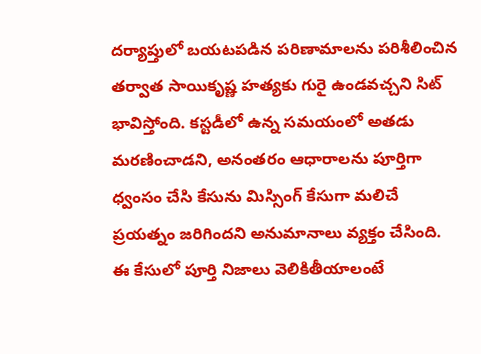దర్యాప్తులో బయటపడిన పరిణామాలను పరిశీలించిన తర్వాత సాయికృష్ణ హత్యకు గురై ఉండవచ్చని సిట్ భావిస్తోంది. కస్టడీలో ఉన్న సమయంలో అతడు మరణించాడని, అనంతరం ఆధారాలను పూర్తిగా ధ్వంసం చేసి కేసును మిస్సింగ్ కేసుగా మలిచే ప్రయత్నం జరిగిందని అనుమానాలు వ్యక్తం చేసింది. ఈ కేసులో పూర్తి నిజాలు వెలికితీయాలంటే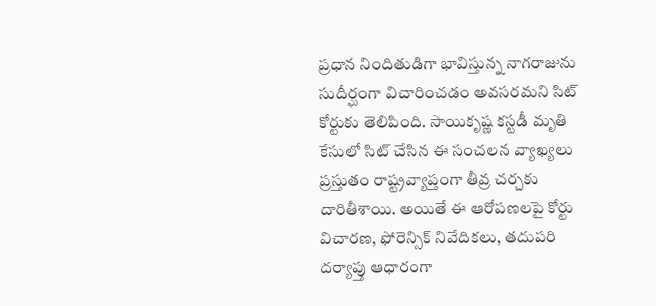ప్రధాన నిందితుడిగా భావిస్తున్న నాగరాజును సుదీర్ఘంగా విచారించడం అవసరమని సిట్ కోర్టుకు తెలిపింది. సాయికృష్ణ కస్టడీ మృతి కేసులో సిట్ చేసిన ఈ సంచలన వ్యాఖ్యలు ప్రస్తుతం రాష్ట్రవ్యాప్తంగా తీవ్ర చర్చకు దారితీశాయి. అయితే ఈ ఆరోపణలపై కోర్టు విచారణ, ఫోరెన్సిక్ నివేదికలు, తదుపరి దర్యాప్తు ఆధారంగా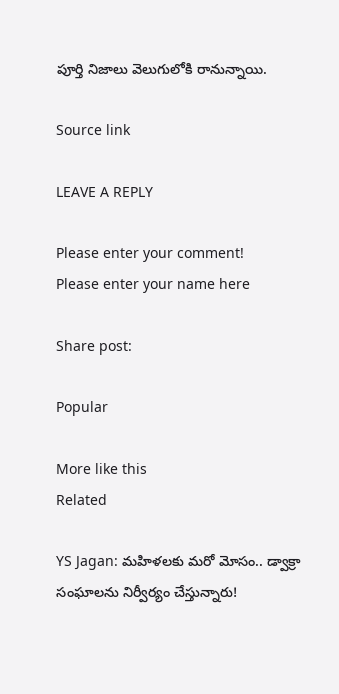పూర్తి నిజాలు వెలుగులోకి రానున్నాయి.

Source link

LEAVE A REPLY

Please enter your comment!
Please enter your name here

Share post:

Popular

More like this
Related

YS Jagan: మహిళలకు మరో మోసం.. డ్వాక్రా సంఘాలను నిర్వీర్యం చేస్తున్నారు!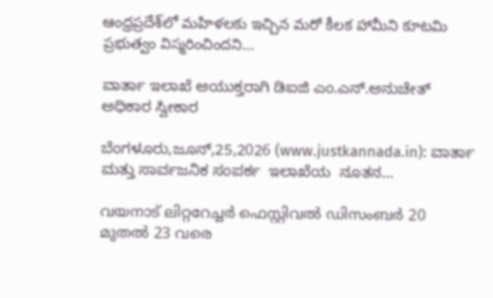ఆంధ్రప్రదేశ్‌లో మహిళలకు ఇచ్చిన మరో కీలక హామీని కూటమి ప్రభుత్వం విస్మరించిందని...

ವಾರ್ತಾ ಇಲಾಖೆ ಆಯುಕ್ತರಾಗಿ ಡಿಐಜಿ ಎಂ.ಎನ್.ಅನುಚೇತ್ ಅಧಿಕಾರ ಸ್ವೀಕಾರ

ಬೆಂಗಳೂರು,ಜೂನ್,25,2026 (www.justkannada.in): ವಾರ್ತಾ ಮತ್ತು ಸಾರ್ವಜನಿಕ ಸಂಪರ್ಕ  ಇಲಾಖೆಯ  ನೂತನ...

വയനാട് ലിറ്ററേച്ചര്‍ ഫെസ്റ്റിവല്‍ ഡിസംബര്‍ 20 മുതല്‍ 23 വരെ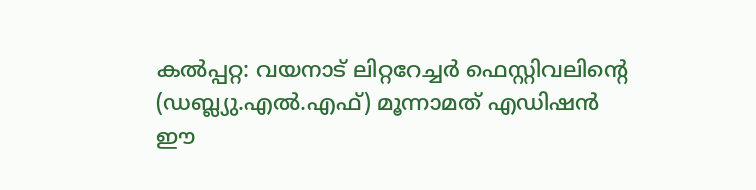കല്‍പ്പറ്റ: വയനാട് ലിറ്ററേച്ചര്‍ ഫെസ്റ്റിവലിന്റെ (ഡബ്ല്യു.എല്‍.എഫ്) മൂന്നാമത് എഡിഷന്‍ ഈ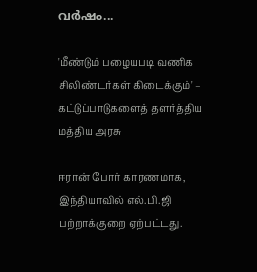വര്‍ഷം...

'மீண்டும் பழையபடி வணிக சிலிண்டர்கள் கிடைக்கும்' – கட்டுப்பாடுகளைத் தளர்த்திய மத்திய அரசு

ஈரான் போர் காரணமாக, இந்தியாவில் எல்.பி.ஜி பற்றாக்குறை ஏற்பட்டது.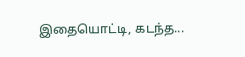இதையொட்டி, கடந்த...